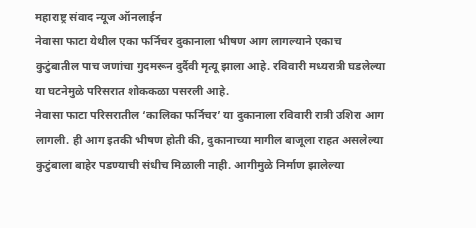महाराष्ट्र संवाद न्यूज ऑनलाईन
नेवासा फाटा येथील एका फर्निचर दुकानाला भीषण आग लागल्याने एकाच कुटुंबातील पाच जणांचा गुदमरून दुर्दैवी मृत्यू झाला आहे. रविवारी मध्यरात्री घडलेल्या या घटनेमुळे परिसरात शोककळा पसरली आहे.
नेवासा फाटा परिसरातील ‘कालिका फर्निचर’ या दुकानाला रविवारी रात्री उशिरा आग लागली. ही आग इतकी भीषण होती की, दुकानाच्या मागील बाजूला राहत असलेल्या कुटुंबाला बाहेर पडण्याची संधीच मिळाली नाही. आगीमुळे निर्माण झालेल्या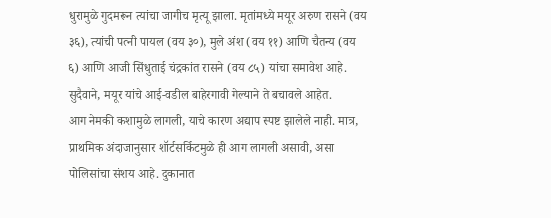धुरामुळे गुदमरून त्यांचा जागीच मृत्यू झाला. मृतांमध्ये मयूर अरुण रासने (वय ३६), त्यांची पत्नी पायल (वय ३०), मुले अंश (वय ११) आणि चैतन्य (वय ६) आणि आजी सिंधुताई चंद्रकांत रासने (वय ८५) यांचा समावेश आहे. सुदैवाने, मयूर यांचे आई-वडील बाहेरगावी गेल्याने ते बचावले आहेत.
आग नेमकी कशामुळे लागली, याचे कारण अद्याप स्पष्ट झालेले नाही. मात्र, प्राथमिक अंदाजानुसार शॉर्टसर्किटमुळे ही आग लागली असावी, असा पोलिसांचा संशय आहे. दुकानात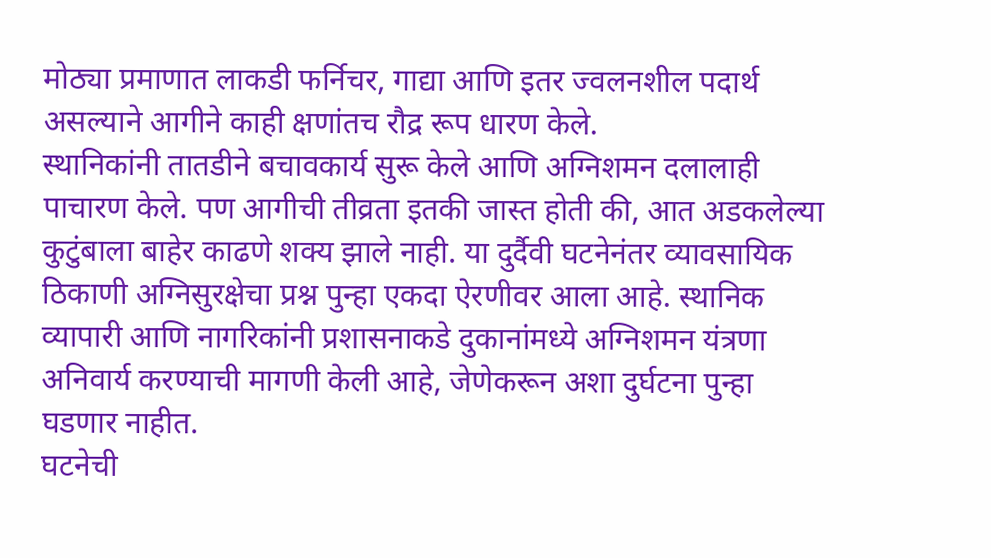मोठ्या प्रमाणात लाकडी फर्निचर, गाद्या आणि इतर ज्वलनशील पदार्थ असल्याने आगीने काही क्षणांतच रौद्र रूप धारण केले.
स्थानिकांनी तातडीने बचावकार्य सुरू केले आणि अग्निशमन दलालाही पाचारण केले. पण आगीची तीव्रता इतकी जास्त होती की, आत अडकलेल्या कुटुंबाला बाहेर काढणे शक्य झाले नाही. या दुर्दैवी घटनेनंतर व्यावसायिक ठिकाणी अग्निसुरक्षेचा प्रश्न पुन्हा एकदा ऐरणीवर आला आहे. स्थानिक व्यापारी आणि नागरिकांनी प्रशासनाकडे दुकानांमध्ये अग्निशमन यंत्रणा अनिवार्य करण्याची मागणी केली आहे, जेणेकरून अशा दुर्घटना पुन्हा घडणार नाहीत.
घटनेची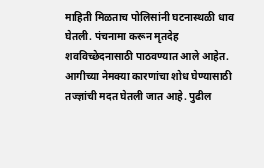माहिती मिळताच पोलिसांनी घटनास्थळी धाव घेतली. पंचनामा करून मृतदेह शवविच्छेदनासाठी पाठवण्यात आले आहेत. आगीच्या नेमक्या कारणांचा शोध घेण्यासाठी तज्ज्ञांची मदत घेतली जात आहे. पुढील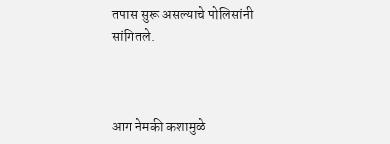तपास सुरू असल्याचे पोलिसांनी सांगितले.



आग नेमकी कशामुळे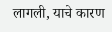लागली, याचे कारण